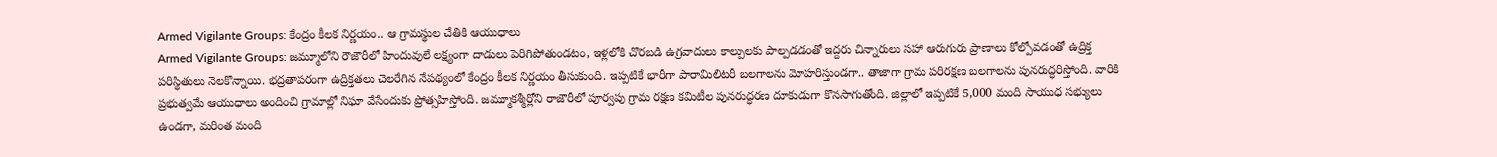Armed Vigilante Groups: కేంద్రం కీలక నిర్ణయం.. ఆ గ్రామస్థుల చేతికి ఆయుధాలు
Armed Vigilante Groups: జమ్మూలోని రౌజౌరీలో హిందువులే లక్ష్యంగా దాడులు పెరిగిపోతుండటం, ఇళ్లలోకి చొరబడి ఉగ్రవాదులు కాల్పులకు పాల్పడడంతో ఇద్దరు చిన్నారులు సహా ఆరుగురు ప్రాణాలు కోల్పోవడంతో ఉద్రిక్త పరిస్థితులు నెలకొన్నాయి. భద్రతాపరంగా ఉద్రిక్తతలు చెలరేగిన నేపథ్యంలో కేంద్రం కీలక నిర్ణయం తీసుకుంది. ఇప్పటికే భారీగా పారామిలిటరీ బలగాలను మోహరిస్తుండగా.. తాజాగా గ్రామ పరిరక్షణ బలగాలను పునరుద్ధరిస్తోంది. వారికి ప్రభుత్వమే ఆయుధాలు అందించి గ్రామాల్లో నిఘా వేసేందుకు ప్రోత్సహిస్తోంది. జమ్మూకశ్మీర్లోని రాజౌరీలో పూర్వపు గ్రామ రక్షణ కమిటీల పునరుద్ధరణ దూకుడుగా కొనసాగుతోంది. జిల్లాలో ఇప్పటికే 5,000 మంది సాయుధ సభ్యులు ఉండగా, మరింత మంది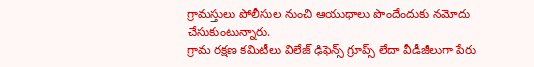గ్రామస్తులు పోలీసుల నుంచి ఆయుధాలు పొందేందుకు నమోదు చేసుకుంటున్నారు.
గ్రామ రక్షణ కమిటీలు విలేజ్ ఢిఫెన్స్ గ్రూప్స్ లేదా వీడీజీలుగా పేరు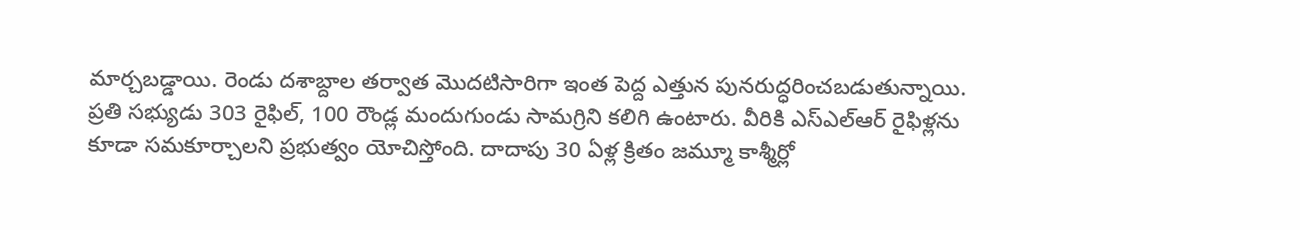మార్చబడ్డాయి. రెండు దశాబ్దాల తర్వాత మొదటిసారిగా ఇంత పెద్ద ఎత్తున పునరుద్ధరించబడుతున్నాయి. ప్రతి సభ్యుడు 303 రైఫిల్, 100 రౌండ్ల మందుగుండు సామగ్రిని కలిగి ఉంటారు. వీరికి ఎస్ఎల్ఆర్ రైఫిళ్లను కూడా సమకూర్చాలని ప్రభుత్వం యోచిస్తోంది. దాదాపు 30 ఏళ్ల క్రితం జమ్మూ కాశ్మీర్లో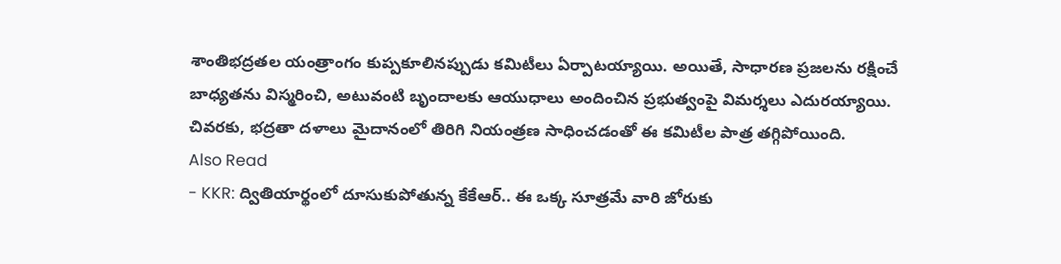శాంతిభద్రతల యంత్రాంగం కుప్పకూలినప్పుడు కమిటీలు ఏర్పాటయ్యాయి. అయితే, సాధారణ ప్రజలను రక్షించే బాధ్యతను విస్మరించి, అటువంటి బృందాలకు ఆయుధాలు అందించిన ప్రభుత్వంపై విమర్శలు ఎదురయ్యాయి. చివరకు, భద్రతా దళాలు మైదానంలో తిరిగి నియంత్రణ సాధించడంతో ఈ కమిటీల పాత్ర తగ్గిపోయింది.
Also Read
- KKR: ద్వితియార్థంలో దూసుకుపోతున్న కేకేఆర్.. ఈ ఒక్క సూత్రమే వారి జోరుకు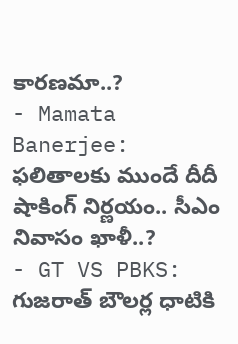కారణమా..?
- Mamata Banerjee: ఫలితాలకు ముందే దీదీ షాకింగ్ నిర్ణయం.. సీఎం నివాసం ఖాళీ..?
- GT VS PBKS: గుజరాత్ బౌలర్ల ధాటికి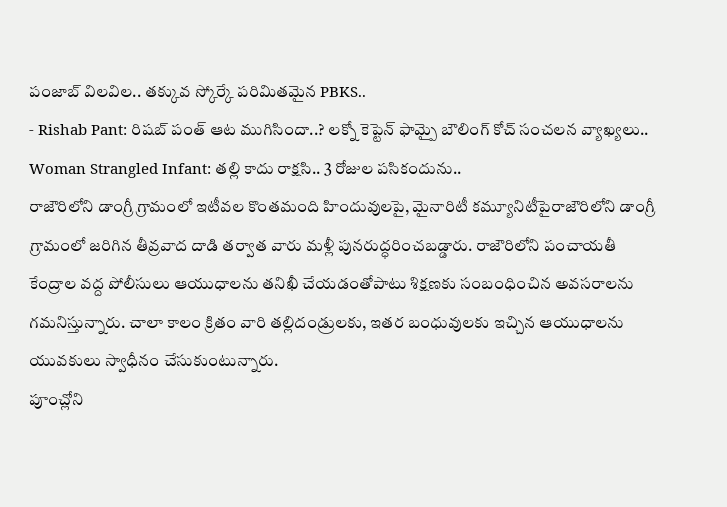పంజాబ్ విలవిల.. తక్కువ స్కోర్కే పరిమితమైన PBKS..
- Rishab Pant: రిషబ్ పంత్ ఆట ముగిసిందా..? లక్నో కెప్టెన్ ఫామ్పై బౌలింగ్ కోచ్ సంచలన వ్యాఖ్యలు..
Woman Strangled Infant: తల్లి కాదు రాక్షసి.. 3 రోజుల పసికందును..
రాజౌరిలోని డాంగ్రీ గ్రామంలో ఇటీవల కొంతమంది హిందువులపై, మైనారిటీ కమ్యూనిటీపైరాజౌరిలోని డాంగ్రీ గ్రామంలో జరిగిన తీవ్రవాద దాడి తర్వాత వారు మళ్లీ పునరుద్ధరించబడ్డారు. రాజౌరిలోని పంచాయతీ కేంద్రాల వద్ద పోలీసులు ఆయుధాలను తనిఖీ చేయడంతోపాటు శిక్షణకు సంబంధించిన అవసరాలను గమనిస్తున్నారు. చాలా కాలం క్రితం వారి తల్లిదండ్రులకు, ఇతర బంధువులకు ఇచ్చిన ఆయుధాలను యువకులు స్వాధీనం చేసుకుంటున్నారు.
పూంచ్లోని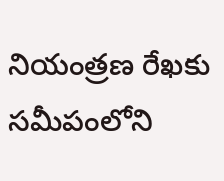నియంత్రణ రేఖకు సమీపంలోని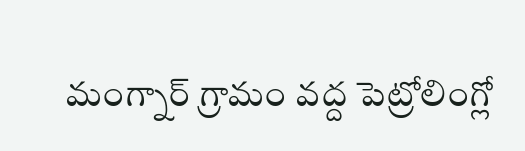మంగ్నార్ గ్రామం వద్ద పెట్రోలింగ్లో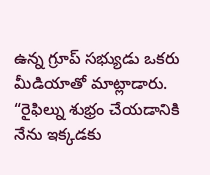ఉన్న గ్రూప్ సభ్యుడు ఒకరు మీడియాతో మాట్లాడారు. “రైఫిల్ను శుభ్రం చేయడానికి నేను ఇక్కడకు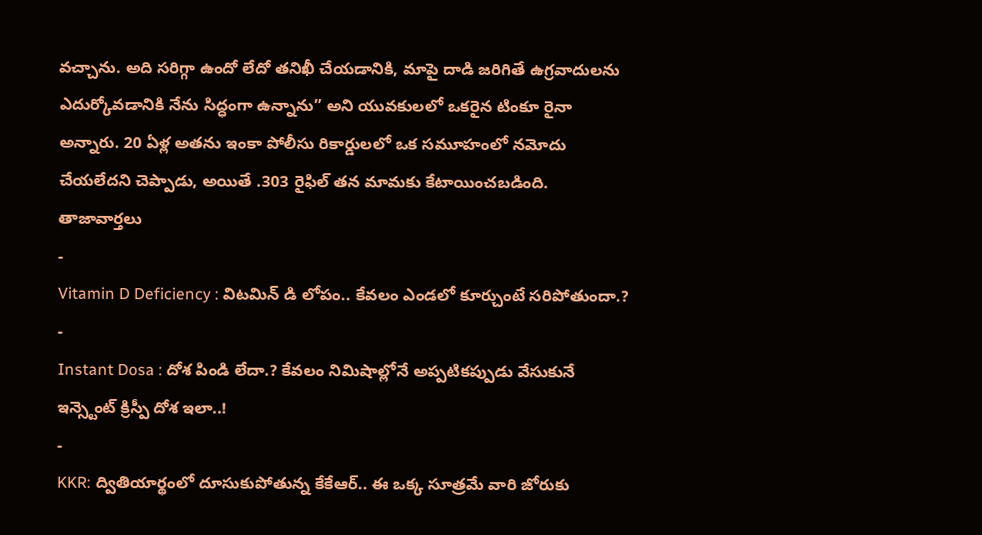వచ్చాను. అది సరిగ్గా ఉందో లేదో తనిఖీ చేయడానికి, మాపై దాడి జరిగితే ఉగ్రవాదులను ఎదుర్కోవడానికి నేను సిద్ధంగా ఉన్నాను” అని యువకులలో ఒకరైన టింకూ రైనా అన్నారు. 20 ఏళ్ల అతను ఇంకా పోలీసు రికార్డులలో ఒక సమూహంలో నమోదు చేయలేదని చెప్పాడు, అయితే .303 రైఫిల్ తన మామకు కేటాయించబడింది.
తాజావార్తలు
-
Vitamin D Deficiency : విటమిన్ డి లోపం.. కేవలం ఎండలో కూర్చుంటే సరిపోతుందా.?
-
Instant Dosa : దోశ పిండి లేదా.? కేవలం నిమిషాల్లోనే అప్పటికప్పుడు వేసుకునే ఇన్స్టెంట్ క్రిస్పీ దోశ ఇలా..!
-
KKR: ద్వితియార్థంలో దూసుకుపోతున్న కేకేఆర్.. ఈ ఒక్క సూత్రమే వారి జోరుకు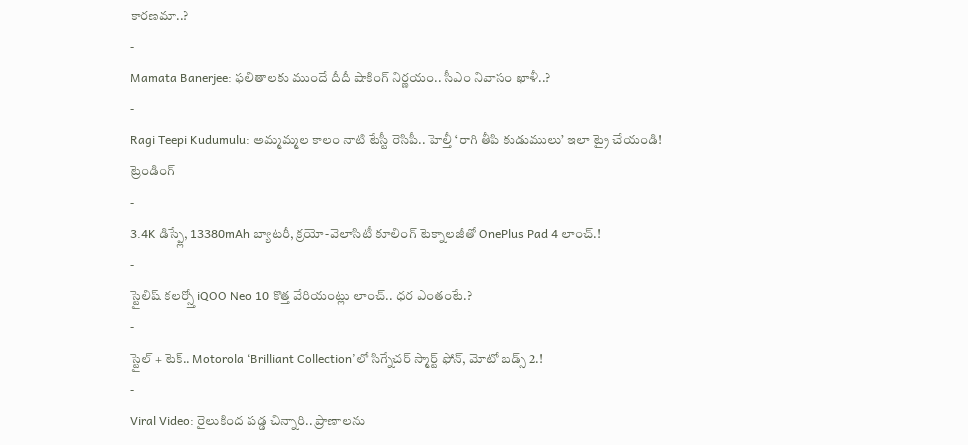కారణమా..?
-
Mamata Banerjee: ఫలితాలకు ముందే దీదీ షాకింగ్ నిర్ణయం.. సీఎం నివాసం ఖాళీ..?
-
Ragi Teepi Kudumulu: అమ్మమ్మల కాలం నాటి టేస్టీ రెసిపీ.. హెల్తీ ‘రాగి తీపి కుడుములు’ ఇలా ట్రై చేయండి!
ట్రెండింగ్
-
3.4K డిస్ప్లే, 13380mAh బ్యాటరీ, క్రయో-వెలాసిటీ కూలింగ్ టెక్నాలజీతో OnePlus Pad 4 లాంచ్.!
-
స్టైలిష్ కలర్స్తో iQOO Neo 10 కొత్త వేరియంట్లు లాంచ్.. ధర ఎంతంటే.?
-
స్టైల్ + టెక్.. Motorola ‘Brilliant Collection’లో సిగ్నేచర్ స్మార్ట్ ఫోన్, మోటో బడ్స్ 2.!
-
Viral Video: రైలుకింద పడ్డ చిన్నారి.. ప్రాణాలను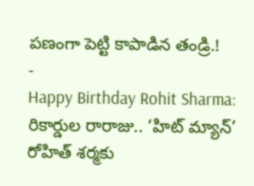పణంగా పెట్టి కాపాడిన తండ్రి.!
-
Happy Birthday Rohit Sharma: రికార్డుల రారాజు.. ‘హిట్ మ్యాన్’ రోహిత్ శర్మకు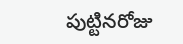పుట్టినరోజు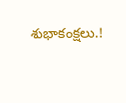శుభాకంక్షలు.!